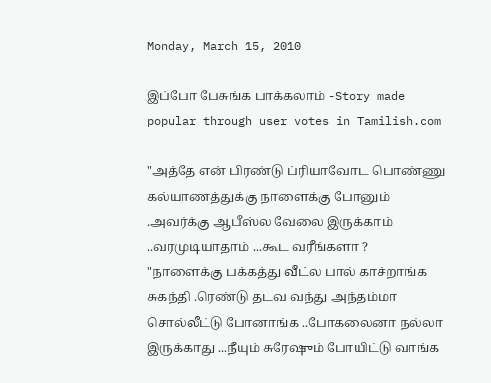Monday, March 15, 2010

இப்போ பேசுங்க பாக்கலாம் -Story made popular through user votes in Tamilish.com

"அத்தே என் பிரண்டு ப்ரியாவோட பொண்ணு கல்யாணத்துக்கு நாளைக்கு போனும் .அவர்க்கு ஆபீஸ்ல வேலை இருக்காம் ..வரமுடியாதாம் ...கூட வரீங்களா ?
"நாளைக்கு பக்கத்து வீட்ல பால் காச்றாங்க சுகந்தி .ரெண்டு தடவ வந்து அந்தம்மா சொல்லீட்டு போனாங்க ..போகலைனா நல்லா இருக்காது ...நீயும் சுரேஷும் போயிட்டு வாங்க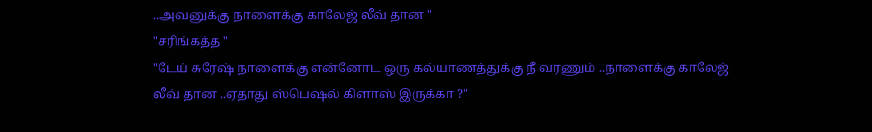..அவனுக்கு நாளைக்கு காலேஜ் லீவ் தான "
"சரிங்கத்த "
"டேய் சுரேஷ் நாளைக்கு என்னோட ஒரு கல்யாணத்துக்கு நீ வரணும் ..நாளைக்கு காலேஜ் லீவ் தான ..ஏதாது ஸ்பெஷல் கிளாஸ் இருக்கா ?"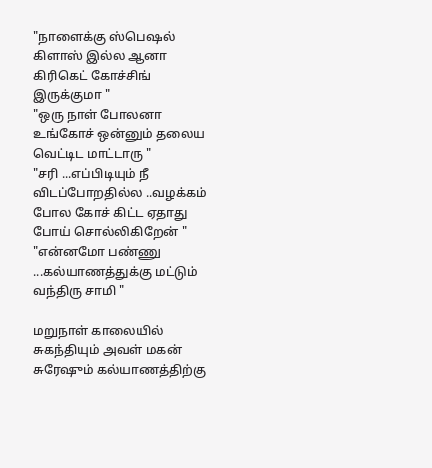"நாளைக்கு ஸ்பெஷல் கிளாஸ் இல்ல ஆனா கிரிகெட் கோச்சிங் இருக்குமா "
"ஒரு நாள் போலனா உங்கோச் ஒன்னும் தலைய வெட்டிட மாட்டாரு "
"சரி ...எப்பிடியும் நீ விடப்போறதில்ல ..வழக்கம் போல கோச் கிட்ட ஏதாது போய் சொல்லிகிறேன் "
"என்னமோ பண்ணு ...கல்யாணத்துக்கு மட்டும் வந்திரு சாமி "

மறுநாள் காலையில் சுகந்தியும் அவள் மகன் சுரேஷும் கல்யாணத்திற்கு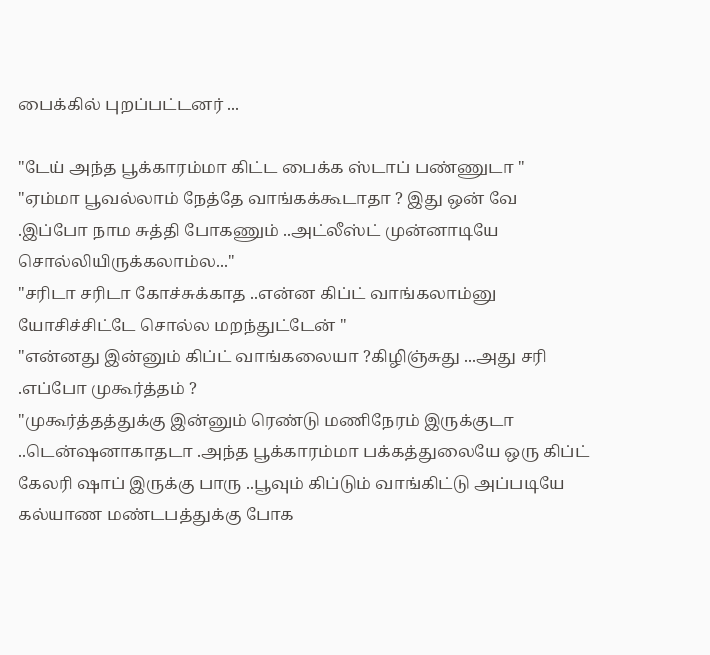பைக்கில் புறப்பட்டனர் ...

"டேய் அந்த பூக்காரம்மா கிட்ட பைக்க ஸ்டாப் பண்ணுடா "
"ஏம்மா பூவல்லாம் நேத்தே வாங்கக்கூடாதா ? இது ஒன் வே .இப்போ நாம சுத்தி போகணும் ..அட்லீஸ்ட் முன்னாடியே சொல்லியிருக்கலாம்ல..."
"சரிடா சரிடா கோச்சுக்காத ..என்ன கிப்ட் வாங்கலாம்னு யோசிச்சிட்டே சொல்ல மறந்துட்டேன் "
"என்னது இன்னும் கிப்ட் வாங்கலையா ?கிழிஞ்சுது ...அது சரி .எப்போ முகூர்த்தம் ?
"முகூர்த்தத்துக்கு இன்னும் ரெண்டு மணிநேரம் இருக்குடா ..டென்ஷனாகாதடா .அந்த பூக்காரம்மா பக்கத்துலையே ஒரு கிப்ட் கேலரி ஷாப் இருக்கு பாரு ..பூவும் கிப்டும் வாங்கிட்டு அப்படியே கல்யாண மண்டபத்துக்கு போக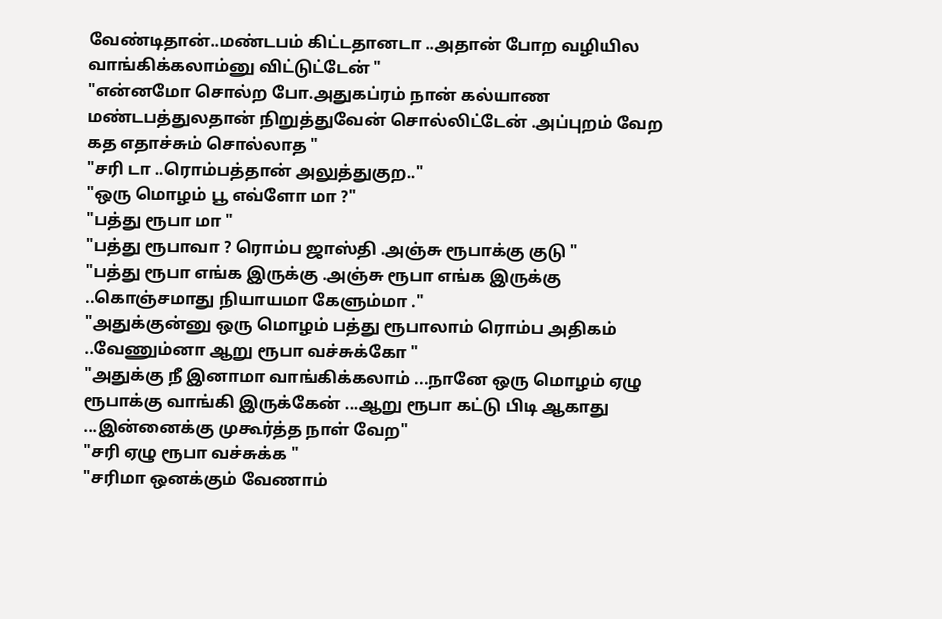வேண்டிதான்..மண்டபம் கிட்டதானடா ..அதான் போற வழியில வாங்கிக்கலாம்னு விட்டுட்டேன் "
"என்னமோ சொல்ற போ.அதுகப்ரம் நான் கல்யாண மண்டபத்துலதான் நிறுத்துவேன் சொல்லிட்டேன் .அப்புறம் வேற கத எதாச்சும் சொல்லாத "
"சரி டா ..ரொம்பத்தான் அலுத்துகுற.."
"ஒரு மொழம் பூ எவ்ளோ மா ?"
"பத்து ரூபா மா "
"பத்து ரூபாவா ? ரொம்ப ஜாஸ்தி .அஞ்சு ரூபாக்கு குடு "
"பத்து ரூபா எங்க இருக்கு .அஞ்சு ரூபா எங்க இருக்கு ..கொஞ்சமாது நியாயமா கேளும்மா ."
"அதுக்குன்னு ஒரு மொழம் பத்து ரூபாலாம் ரொம்ப அதிகம் ..வேணும்னா ஆறு ரூபா வச்சுக்கோ "
"அதுக்கு நீ இனாமா வாங்கிக்கலாம் ...நானே ஒரு மொழம் ஏழு ரூபாக்கு வாங்கி இருக்கேன் ...ஆறு ரூபா கட்டு பிடி ஆகாது ...இன்னைக்கு முகூர்த்த நாள் வேற"
"சரி ஏழு ரூபா வச்சுக்க "
"சரிமா ஒனக்கும் வேணாம்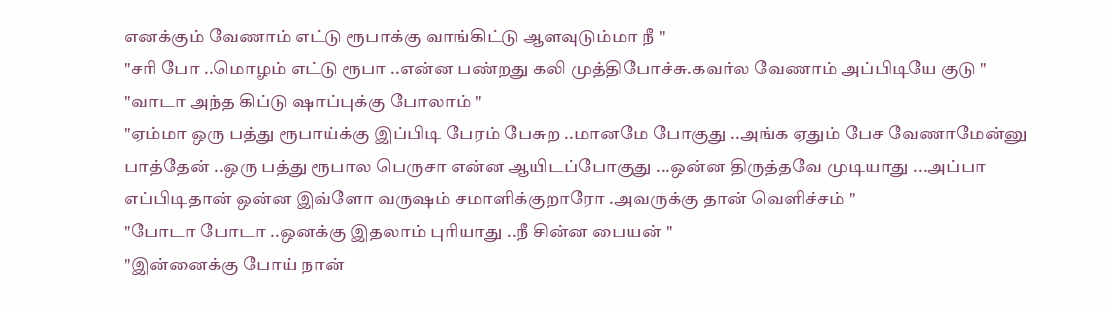எனக்கும் வேணாம் எட்டு ரூபாக்கு வாங்கிட்டு ஆளவுடும்மா நீ "
"சரி போ ..மொழம் எட்டு ரூபா ..என்ன பண்றது கலி முத்திபோச்சு.கவர்ல வேணாம் அப்பிடியே குடு "
"வாடா அந்த கிப்டு ஷாப்புக்கு போலாம் "
"ஏம்மா ஒரு பத்து ரூபாய்க்கு இப்பிடி பேரம் பேசுற ..மானமே போகுது ..அங்க ஏதும் பேச வேணாமேன்னு பாத்தேன் ..ஒரு பத்து ரூபால பெருசா என்ன ஆயிடப்போகுது ...ஒன்ன திருத்தவே முடியாது ...அப்பா எப்பிடிதான் ஒன்ன இவ்ளோ வருஷம் சமாளிக்குறாரோ .அவருக்கு தான் வெளிச்சம் "
"போடா போடா ..ஒனக்கு இதலாம் புரியாது ..நீ சின்ன பையன் "
"இன்னைக்கு போய் நான்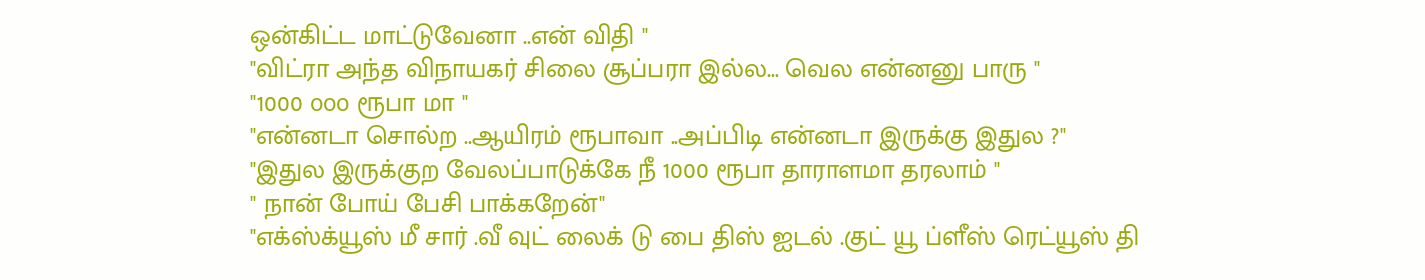ஒன்கிட்ட மாட்டுவேனா ..என் விதி "
"விட்ரா அந்த விநாயகர் சிலை சூப்பரா இல்ல... வெல என்னனு பாரு "
"1000 ௦௦௦ ரூபா மா "
"என்னடா சொல்ற ..ஆயிரம் ரூபாவா ..அப்பிடி என்னடா இருக்கு இதுல ?"
"இதுல இருக்குற வேலப்பாடுக்கே நீ 1000 ரூபா தாராளமா தரலாம் "
" நான் போய் பேசி பாக்கறேன்"
"எக்ஸ்க்யூஸ் மீ சார் .வீ வுட் லைக் டு பை திஸ் ஐடல் .குட் யூ ப்ளீஸ் ரெட்யூஸ் தி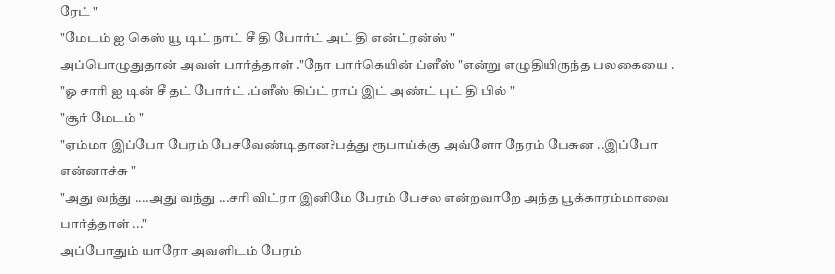ரேட் "
"மேடம் ஐ கெஸ் யூ டிட் நாட் சீ தி போர்ட் அட் தி என்ட்ரன்ஸ் "
அப்பொழுதுதான் அவள் பார்த்தாள் ."நோ பார்கெயின் ப்ளீஸ் "என்று எழுதியிருந்த பலகையை .
"ஓ சாரி ஐ டின் சீ தட் போர்ட் .ப்ளீஸ் கிப்ட் ராப் இட் அண்ட் புட் தி பில் "
"சூர் மேடம் "
"ஏம்மா இப்போ பேரம் பேசவேண்டிதான?பத்து ரூபாய்க்கு அவ்ளோ நேரம் பேசுன ..இப்போ என்னாச்சு "
"அது வந்து ....அது வந்து ...சரி விட்ரா இனிமே பேரம் பேசல என்றவாறே அந்த பூக்காரம்மாவை பார்த்தாள் ..."
அப்போதும் யாரோ அவளிடம் பேரம்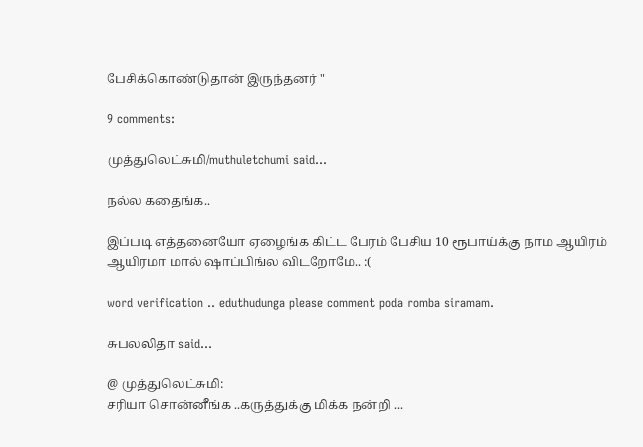பேசிக்கொண்டுதான் இருந்தனர் "

9 comments:

முத்துலெட்சுமி/muthuletchumi said...

நல்ல கதைங்க..

இப்படி எத்தனையோ ஏழைங்க கிட்ட பேரம் பேசிய 10 ரூபாய்க்கு நாம ஆயிரம் ஆயிரமா மால் ஷாப்பிங்ல விடறோமே.. :(

word verification .. eduthudunga please comment poda romba siramam.

சுபலலிதா said...

@ முத்துலெட்சுமி:
சரியா சொன்னீங்க ..கருத்துக்கு மிக்க நன்றி ...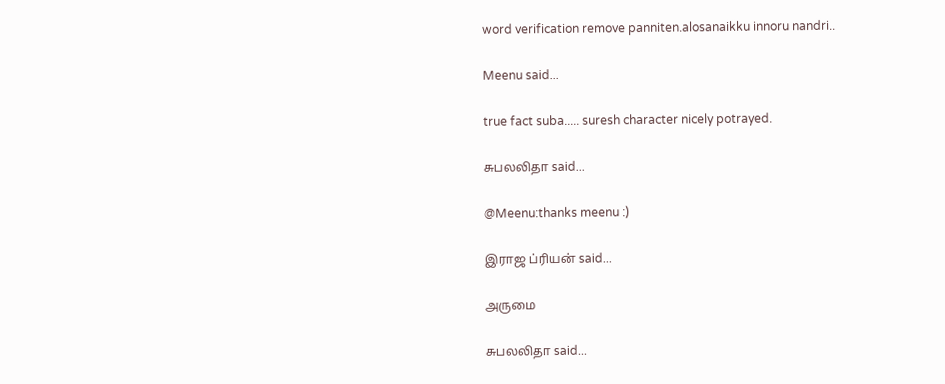word verification remove panniten.alosanaikku innoru nandri..

Meenu said...

true fact suba..... suresh character nicely potrayed.

சுபலலிதா said...

@Meenu:thanks meenu :)

இராஜ ப்ரியன் said...

அருமை

சுபலலிதா said...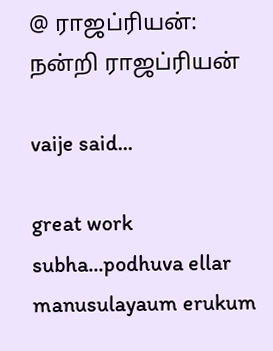@ ராஜப்ரியன்:
நன்றி ராஜப்ரியன்

vaije said...

great work subha...podhuva ellar manusulayaum erukum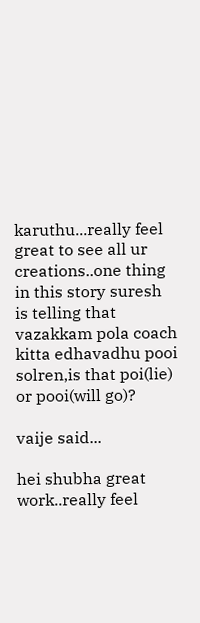karuthu...really feel great to see all ur creations..one thing in this story suresh is telling that vazakkam pola coach kitta edhavadhu pooi solren,is that poi(lie) or pooi(will go)?

vaije said...

hei shubha great work..really feel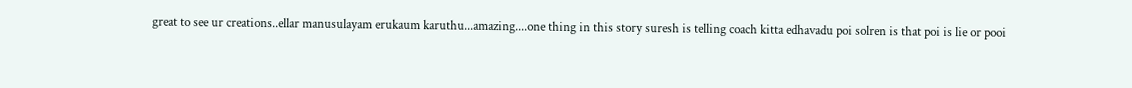great to see ur creations..ellar manusulayam erukaum karuthu...amazing....one thing in this story suresh is telling coach kitta edhavadu poi solren is that poi is lie or pooi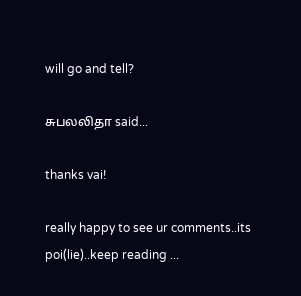will go and tell?

சுபலலிதா said...

thanks vai!

really happy to see ur comments..its poi(lie)..keep reading ...